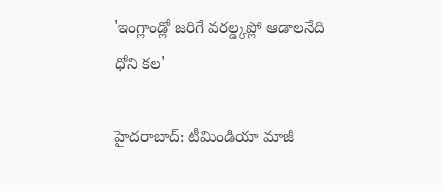'ఇంగ్లాండ్లో జరిగే వరల్డ్కప్లో ఆడాలనేది ధోని కల'

హైదరాబాద్: టీమిండియా మాజీ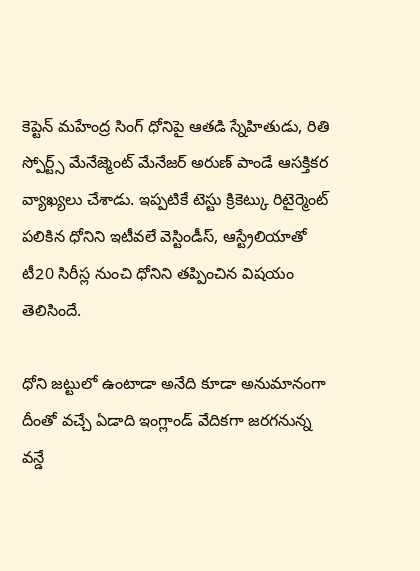కెప్టెన్ మహేంద్ర సింగ్ ధోనిపై ఆతడి స్నేహితుడు, రితి స్పోర్ట్స్ మేనేజ్మెంట్ మేనేజర్ అరుణ్ పాండే ఆసక్తికర వ్యాఖ్యలు చేశాడు. ఇప్పటికే టెస్టు క్రికెట్కు రిటైర్మెంట్ పలికిన ధోనిని ఇటీవలే వెస్టిండీస్, ఆస్ట్రేలియాతో టీ20 సిరీస్ల నుంచి ధోనిని తప్పించిన విషయం తెలిసిందే.

ధోని జట్టులో ఉంటాడా అనేది కూడా అనుమానంగా
దీంతో వచ్చే ఏడాది ఇంగ్లాండ్ వేదికగా జరగనున్న వన్డే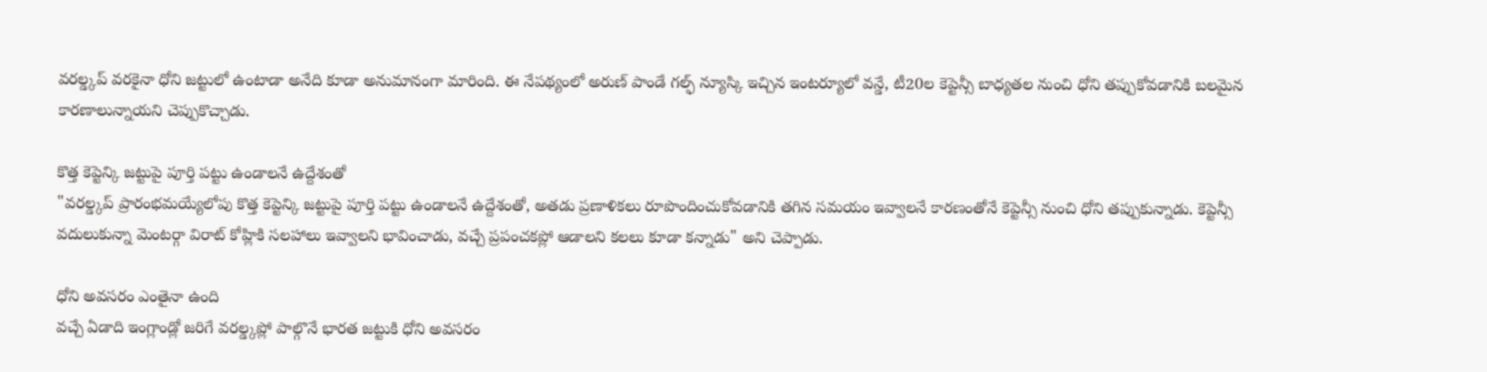వరల్డ్కప్ వరకైనా ధోని జట్టులో ఉంటాడా అనేది కూడా అనుమానంగా మారింది. ఈ నేపథ్యంలో అరుణ్ పాండే గల్ఫ్ న్యూస్కి ఇచ్చిన ఇంటర్యూలో వన్డే, టీ20ల కెప్టెన్సీ బాధ్యతల నుంచి ధోని తప్పుకోవడానికి బలమైన కారణాలున్నాయని చెప్పుకొచ్చాడు.

కొత్త కెప్టెన్కి జట్టుపై పూర్తి పట్టు ఉండాలనే ఉద్దేశంతో
"వరల్డ్కప్ ప్రారంభమయ్యేలోపు కొత్త కెప్టెన్కి జట్టుపై పూర్తి పట్టు ఉండాలనే ఉద్దేశంతో, అతడు ప్రణాళికలు రూపొందించుకోవడానికి తగిన సమయం ఇవ్వాలనే కారణంతోనే కెప్టెన్సీ నుంచి ధోని తప్పుకున్నాడు. కెప్టెన్సీ వదులుకున్నా మెంటర్గా విరాట్ కోహ్లికి సలహాలు ఇవ్వాలని భావించాడు, వచ్చే ప్రపంచకప్లో ఆడాలని కలలు కూడా కన్నాడు" అని చెప్పాడు.

ధోని అవసరం ఎంతైనా ఉంది
వచ్చే ఏడాది ఇంగ్లాండ్లో జరిగే వరల్డ్కప్లో పాల్గొనే భారత జట్టుకి ధోని అవసరం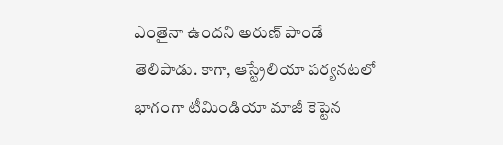ఎంతైనా ఉందని అరుణ్ పాండే తెలిపాడు. కాగా, ఆస్ట్రేలియా పర్యనటలో భాగంగా టీమిండియా మాజీ కెప్టెన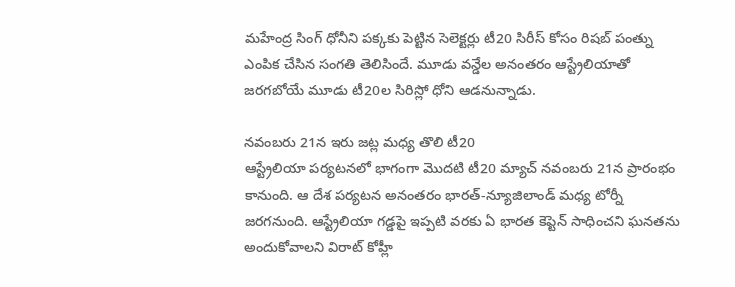మహేంద్ర సింగ్ ధోనీని పక్కకు పెట్టిన సెలెక్టర్లు టీ20 సిరీస్ కోసం రిషబ్ పంత్ను ఎంపిక చేసిన సంగతి తెలిసిందే. మూడు వన్డేల అనంతరం ఆస్ట్రేలియాతో జరగబోయే మూడు టీ20ల సిరిస్లో ధోని ఆడనున్నాడు.

నవంబరు 21న ఇరు జట్ల మధ్య తొలి టీ20
ఆస్ట్రేలియా పర్యటనలో భాగంగా మొదటి టీ20 మ్యాచ్ నవంబరు 21న ప్రారంభం కానుంది. ఆ దేశ పర్యటన అనంతరం భారత్-న్యూజిలాండ్ మధ్య టోర్నీ జరగనుంది. ఆస్ట్రేలియా గడ్డపై ఇప్పటి వరకు ఏ భారత కెప్టెన్ సాధించని ఘనతను అందుకోవాలని విరాట్ కోహ్లీ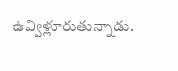ఉవ్విళ్లూరుతున్నాడు.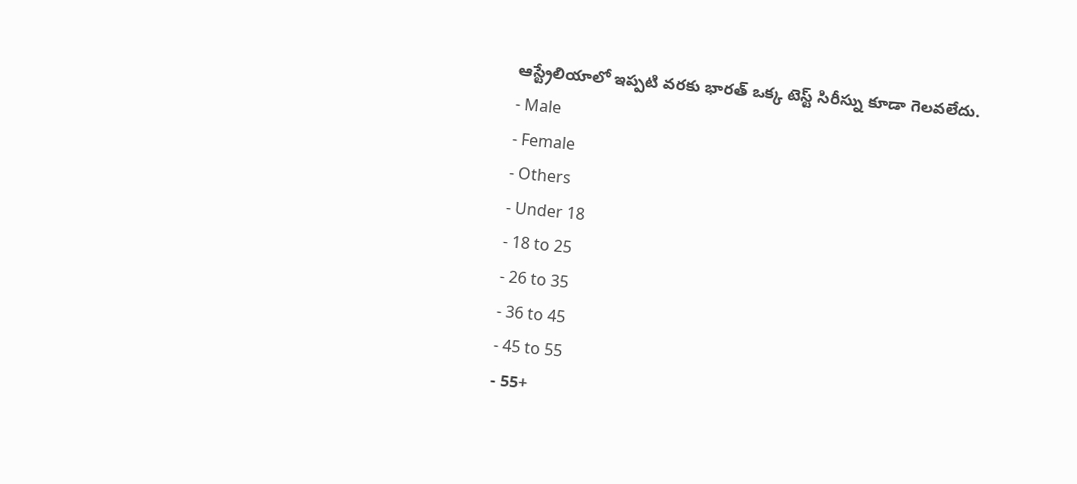ఆస్ట్రేలియాలో ఇప్పటి వరకు భారత్ ఒక్క టెస్ట్ సిరీస్ను కూడా గెలవలేదు.
- Male
- Female
- Others
- Under 18
- 18 to 25
- 26 to 35
- 36 to 45
- 45 to 55
- 55+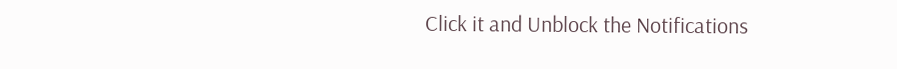Click it and Unblock the Notifications